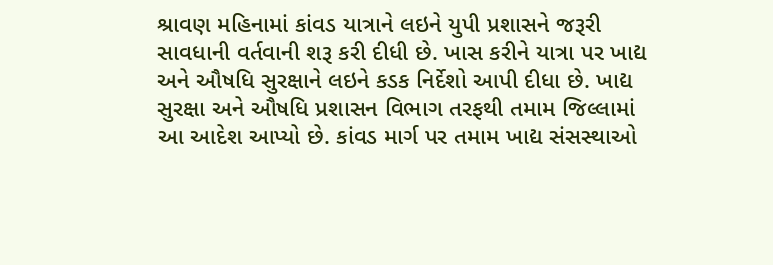શ્રાવણ મહિનામાં કાંવડ યાત્રાને લઇને યુપી પ્રશાસને જરૂરી સાવધાની વર્તવાની શરૂ કરી દીધી છે. ખાસ કરીને યાત્રા પર ખાદ્ય અને ઔષધિ સુરક્ષાને લઇને કડક નિર્દેશો આપી દીધા છે. ખાદ્ય સુરક્ષા અને ઔષધિ પ્રશાસન વિભાગ તરફથી તમામ જિલ્લામાં આ આદેશ આપ્યો છે. કાંવડ માર્ગ પર તમામ ખાદ્ય સંસસ્થાઓ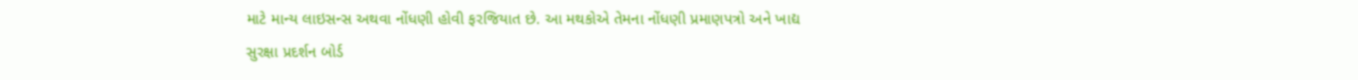માટે માન્ય લાઇસન્સ અથવા નોંધણી હોવી ફરજિયાત છે. આ મથકોએ તેમના નોંધણી પ્રમાણપત્રો અને ખાદ્ય સુરક્ષા પ્રદર્શન બોર્ડ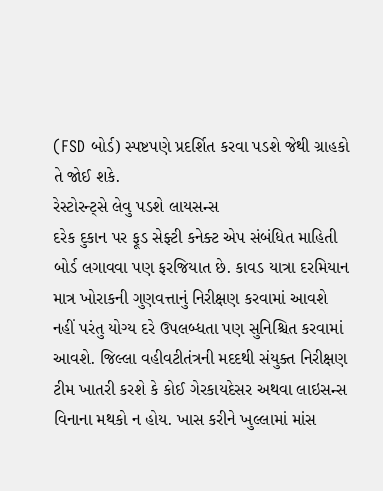(FSD બોર્ડ) સ્પષ્ટપણે પ્રદર્શિત કરવા પડશે જેથી ગ્રાહકો તે જોઈ શકે.
રેસ્ટોરન્ટ્સે લેવુ પડશે લાયસન્સ
દરેક દુકાન પર ફૂડ સેફ્ટી કનેક્ટ એપ સંબંધિત માહિતી બોર્ડ લગાવવા પણ ફરજિયાત છે. કાવડ યાત્રા દરમિયાન માત્ર ખોરાકની ગુણવત્તાનું નિરીક્ષણ કરવામાં આવશે નહીં પરંતુ યોગ્ય દરે ઉપલબ્ધતા પણ સુનિશ્ચિત કરવામાં આવશે. જિલ્લા વહીવટીતંત્રની મદદથી સંયુક્ત નિરીક્ષણ ટીમ ખાતરી કરશે કે કોઈ ગેરકાયદેસર અથવા લાઇસન્સ વિનાના મથકો ન હોય. ખાસ કરીને ખુલ્લામાં માંસ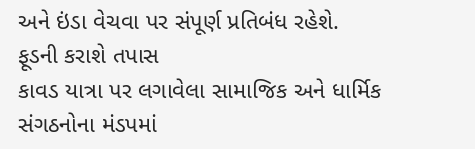અને ઇંડા વેચવા પર સંપૂર્ણ પ્રતિબંધ રહેશે.
ફૂડની કરાશે તપાસ
કાવડ યાત્રા પર લગાવેલા સામાજિક અને ધાર્મિક સંગઠનોના મંડપમાં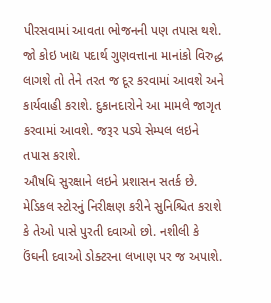પીરસવામાં આવતા ભોજનની પણ તપાસ થશે. જો કોઇ ખાદ્ય પદાર્થ ગુણવત્તાના માનાંકો વિરુદ્ધ લાગશે તો તેને તરત જ દૂર કરવામાં આવશે અને કાર્યવાહી કરાશે. દુકાનદારોને આ મામલે જાગૃત કરવામાં આવશે. જરૂર પડ્યે સેમ્પલ લઇને તપાસ કરાશે.
ઔષધિ સુરક્ષાને લઇને પ્રશાસન સતર્ક છે. મેડિકલ સ્ટોરનું નિરીક્ષણ કરીને સુનિશ્ચિત કરાશે કે તેઓ પાસે પુરતી દવાઓ છો. નશીલી કે ઉંઘની દવાઓ ડોક્ટરના લખાણ પર જ અપાશે.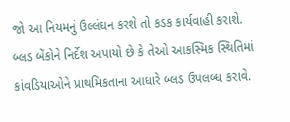જો આ નિયમનું ઉલ્લંઘન કરશે તો કડક કાર્યવાહી કરાશે. બ્લડ બેંકોને નિર્દેશ અપાયો છે કે તેઓ આકસ્મિક સ્થિતિમાં કાંવડિયાઓને પ્રાથમિકતાના આધારે બ્લડ ઉપલબ્ધ કરાવે.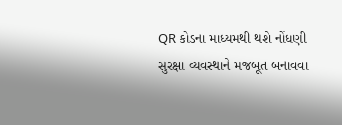QR કોડના માધ્યમથી થશે નોંધણી
સુરક્ષા વ્યવસ્થાને મજબૂત બનાવવા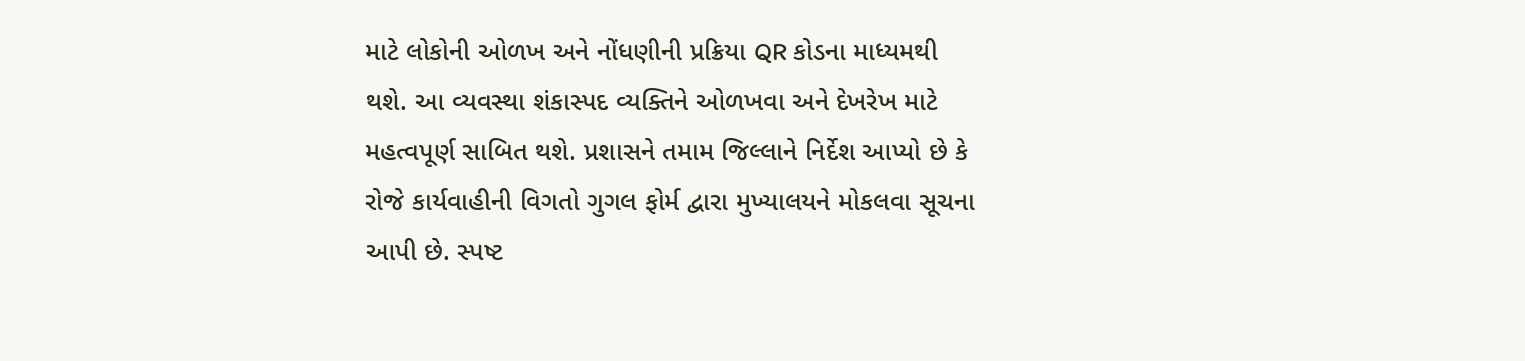માટે લોકોની ઓળખ અને નોંધણીની પ્રક્રિયા QR કોડના માધ્યમથી થશે. આ વ્યવસ્થા શંકાસ્પદ વ્યક્તિને ઓળખવા અને દેખરેખ માટે મહત્વપૂર્ણ સાબિત થશે. પ્રશાસને તમામ જિલ્લાને નિર્દેશ આપ્યો છે કે રોજે કાર્યવાહીની વિગતો ગુગલ ફોર્મ દ્વારા મુખ્યાલયને મોકલવા સૂચના આપી છે. સ્પષ્ટ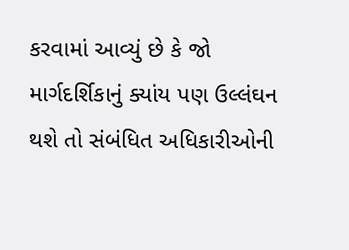કરવામાં આવ્યું છે કે જો માર્ગદર્શિકાનું ક્યાંય પણ ઉલ્લંઘન થશે તો સંબંધિત અધિકારીઓની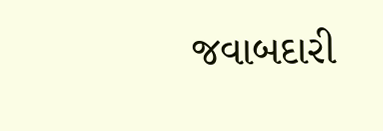જવાબદારી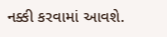નક્કી કરવામાં આવશે.